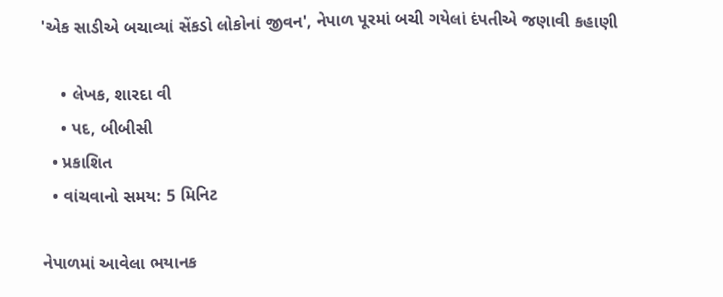'એક સાડીએ બચાવ્યાં સેંકડો લોકોનાં જીવન', નેપાળ પૂરમાં બચી ગયેલાં દંપતીએ જણાવી કહાણી

    • લેખક, શારદા વી
    • પદ, બીબીસી
  • પ્રકાશિત
  • વાંચવાનો સમય: 5 મિનિટ

નેપાળમાં આવેલા ભયાનક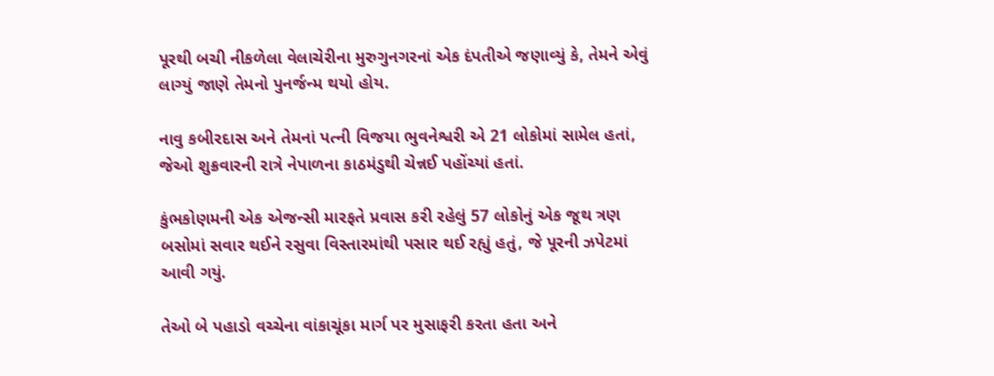પૂરથી બચી નીકળેલા વેલાચેરીના મુરુગુનગરનાં એક દંપતીએ જણાવ્યું કે, તેમને એવું લાગ્યું જાણે તેમનો પુનર્જન્મ થયો હોય.

નાવુ કબીરદાસ અને તેમનાં પત્ની વિજયા ભુવનેશ્વરી એ 21 લોકોમાં સામેલ હતાં, જેઓ શુક્રવારની રાત્રે નેપાળના કાઠમંડુથી ચેન્નઈ પહોંચ્યાં હતાં.

કુંભકોણમની એક એજન્સી મારફતે પ્રવાસ કરી રહેલું 57 લોકોનું એક જૂથ ત્રણ બસોમાં સવાર થઈને રસુવા વિસ્તારમાંથી પસાર થઈ રહ્યું હતું, જે પૂરની ઝપેટમાં આવી ગયું.

તેઓ બે પહાડો વચ્ચેના વાંકાચૂંકા માર્ગ પર મુસાફરી કરતા હતા અને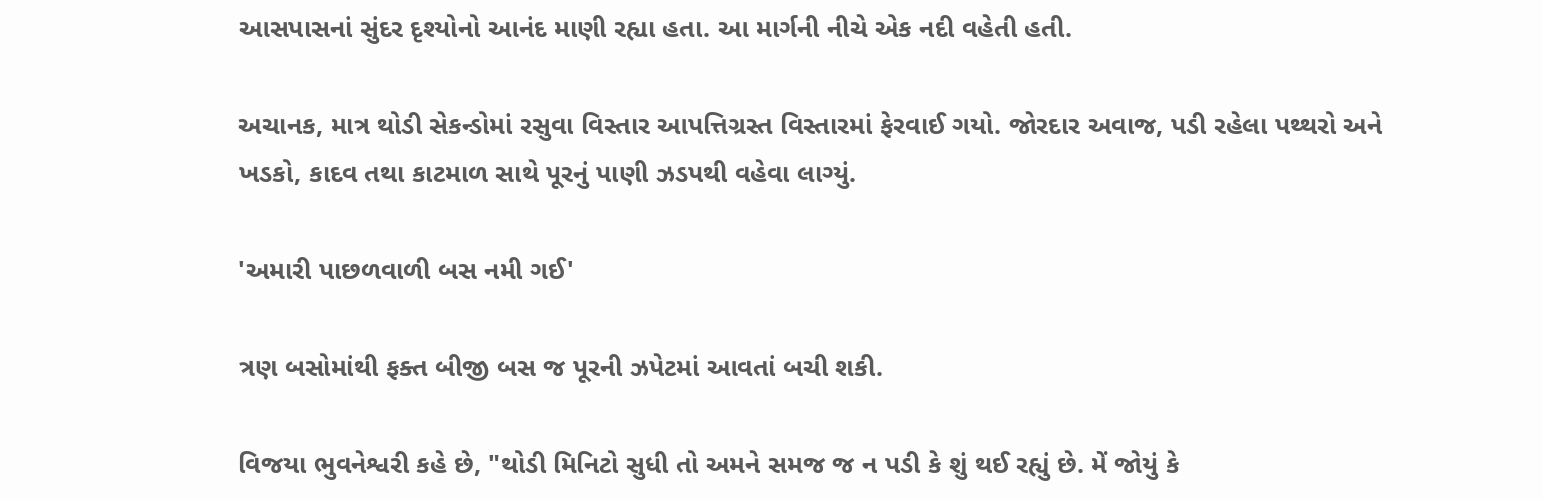આસપાસનાં સુંદર દૃશ્યોનો આનંદ માણી રહ્યા હતા. આ માર્ગની નીચે એક નદી વહેતી હતી.

અચાનક, માત્ર થોડી સેકન્ડોમાં રસુવા વિસ્તાર આપત્તિગ્રસ્ત વિસ્તારમાં ફેરવાઈ ગયો. જોરદાર અવાજ, પડી રહેલા પથ્થરો અને ખડકો, કાદવ તથા કાટમાળ સાથે પૂરનું પાણી ઝડપથી વહેવા લાગ્યું.

'અમારી પાછળવાળી બસ નમી ગઈ'

ત્રણ બસોમાંથી ફક્ત બીજી બસ જ પૂરની ઝપેટમાં આવતાં બચી શકી.

વિજયા ભુવનેશ્વરી કહે છે, "થોડી મિનિટો સુધી તો અમને સમજ જ ન પડી કે શું થઈ રહ્યું છે. મેં જોયું કે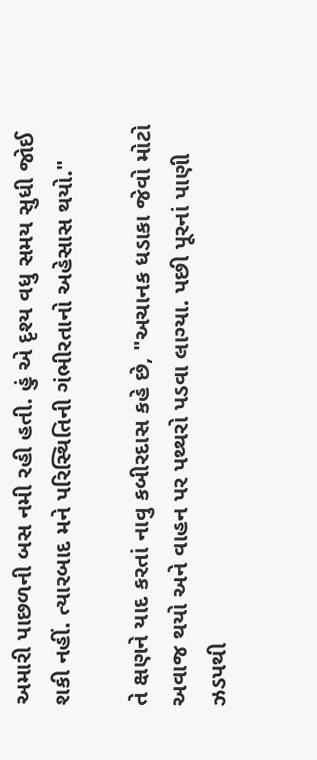અમારી પાછળની બસ નમી રહી હતી. હું એ દૃશ્ય વધુ સમય સુધી જોઈ શકી નહીં. ત્યારબાદ મને પરિસ્થિતિની ગંભીરતાનો અહેસાસ થયો."

તે ક્ષણને યાદ કરતાં નાવુ કબીરદાસ કહે છે, "અચાનક ધડાકા જેવો મોટો અવાજ થયો અને વાહન પર પથ્થરો પડવા લાગ્યા. પછી પૂરનાં પાણી ઝડપથી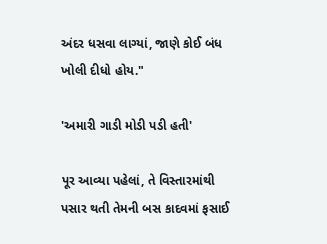અંદર ધસવા લાગ્યાં, જાણે કોઈ બંધ ખોલી દીધો હોય."

'અમારી ગાડી મોડી પડી હતી'

પૂર આવ્યા પહેલાં, તે વિસ્તારમાંથી પસાર થતી તેમની બસ કાદવમાં ફસાઈ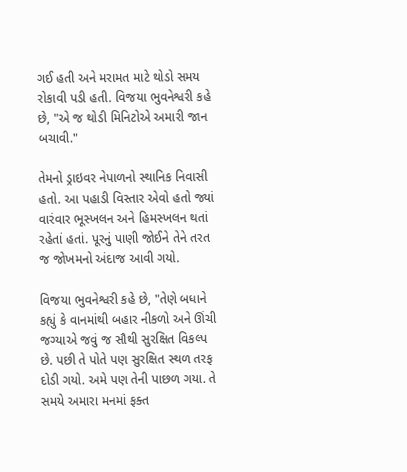ગઈ હતી અને મરામત માટે થોડો સમય રોકાવી પડી હતી. વિજયા ભુવનેશ્વરી કહે છે, "એ જ થોડી મિનિટોએ અમારી જાન બચાવી."

તેમનો ડ્રાઇવર નેપાળનો સ્થાનિક નિવાસી હતો. આ પહાડી વિસ્તાર એવો હતો જ્યાં વારંવાર ભૂસ્ખલન અને હિમસ્ખલન થતાં રહેતાં હતાં. પૂરનું પાણી જોઈને તેને તરત જ જોખમનો અંદાજ આવી ગયો.

વિજયા ભુવનેશ્વરી કહે છે, "તેણે બધાને કહ્યું કે વાનમાંથી બહાર નીકળો અને ઊંચી જગ્યાએ જવું જ સૌથી સુરક્ષિત વિકલ્પ છે. પછી તે પોતે પણ સુરક્ષિત સ્થળ તરફ દોડી ગયો. અમે પણ તેની પાછળ ગયા. તે સમયે અમારા મનમાં ફક્ત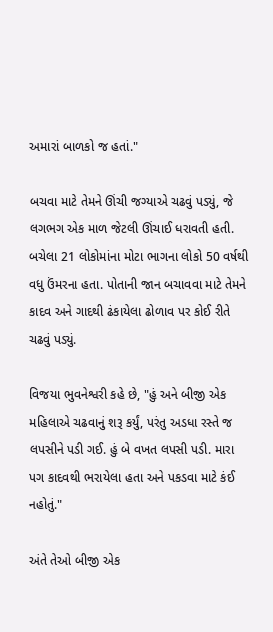અમારાં બાળકો જ હતાં."

બચવા માટે તેમને ઊંચી જગ્યાએ ચઢવું પડ્યું, જે લગભગ એક માળ જેટલી ઊંચાઈ ધરાવતી હતી. બચેલા 21 લોકોમાંના મોટા ભાગના લોકો 50 વર્ષથી વધુ ઉંમરના હતા. પોતાની જાન બચાવવા માટે તેમને કાદવ અને ગાદથી ઢંકાયેલા ઢોળાવ પર કોઈ રીતે ચઢવું પડ્યું.

વિજયા ભુવનેશ્વરી કહે છે, "હું અને બીજી એક મહિલાએ ચઢવાનું શરૂ કર્યું, પરંતુ અડધા રસ્તે જ લપસીને પડી ગઈ. હું બે વખત લપસી પડી. મારા પગ કાદવથી ભરાયેલા હતા અને પકડવા માટે કંઈ નહોતું."

અંતે તેઓ બીજી એક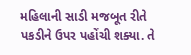મહિલાની સાડી મજબૂત રીતે પકડીને ઉપર પહોંચી શક્યા. તે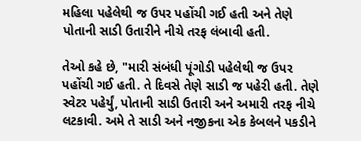મહિલા પહેલેથી જ ઉપર પહોંચી ગઈ હતી અને તેણે પોતાની સાડી ઉતારીને નીચે તરફ લંબાવી હતી.

તેઓ કહે છે, "મારી સંબંધી પૂંગોડી પહેલેથી જ ઉપર પહોંચી ગઈ હતી. તે દિવસે તેણે સાડી જ પહેરી હતી. તેણે સ્વેટર પહેર્યું, પોતાની સાડી ઉતારી અને અમારી તરફ નીચે લટકાવી. અમે તે સાડી અને નજીકના એક કેબલને પકડીને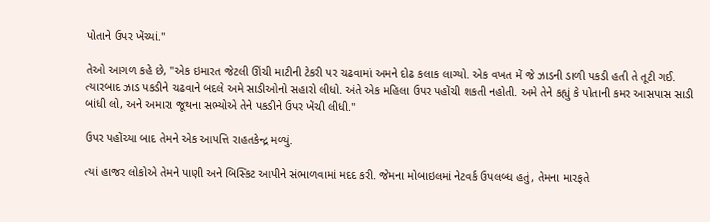પોતાને ઉપર ખેંચ્યાં."

તેઓ આગળ કહે છે, "એક ઇમારત જેટલી ઊંચી માટીની ટેકરી પર ચઢવામાં અમને દોઢ કલાક લાગ્યો. એક વખત મેં જે ઝાડની ડાળી પકડી હતી તે તૂટી ગઈ. ત્યારબાદ ઝાડ પકડીને ચઢવાને બદલે અમે સાડીઓનો સહારો લીધો. અંતે એક મહિલા ઉપર પહોંચી શકતી નહોતી. અમે તેને કહ્યું કે પોતાની કમર આસપાસ સાડી બાંધી લો, અને અમારા જૂથના સભ્યોએ તેને પકડીને ઉપર ખેંચી લીધી."

ઉપર પહોંચ્યા બાદ તેમને એક આપત્તિ રાહતકેન્દ્ર મળ્યું.

ત્યાં હાજર લોકોએ તેમને પાણી અને બિસ્કિટ આપીને સંભાળવામાં મદદ કરી. જેમના મોબાઇલમાં નેટવર્ક ઉપલબ્ધ હતું, તેમના મારફતે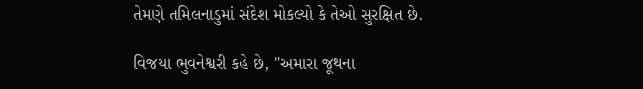તેમણે તમિલનાડુમાં સંદેશ મોકલ્યો કે તેઓ સુરક્ષિત છે.

વિજયા ભુવનેશ્વરી કહે છે, "અમારા જૂથના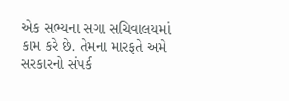એક સભ્યના સગા સચિવાલયમાં કામ કરે છે. તેમના મારફતે અમે સરકારનો સંપર્ક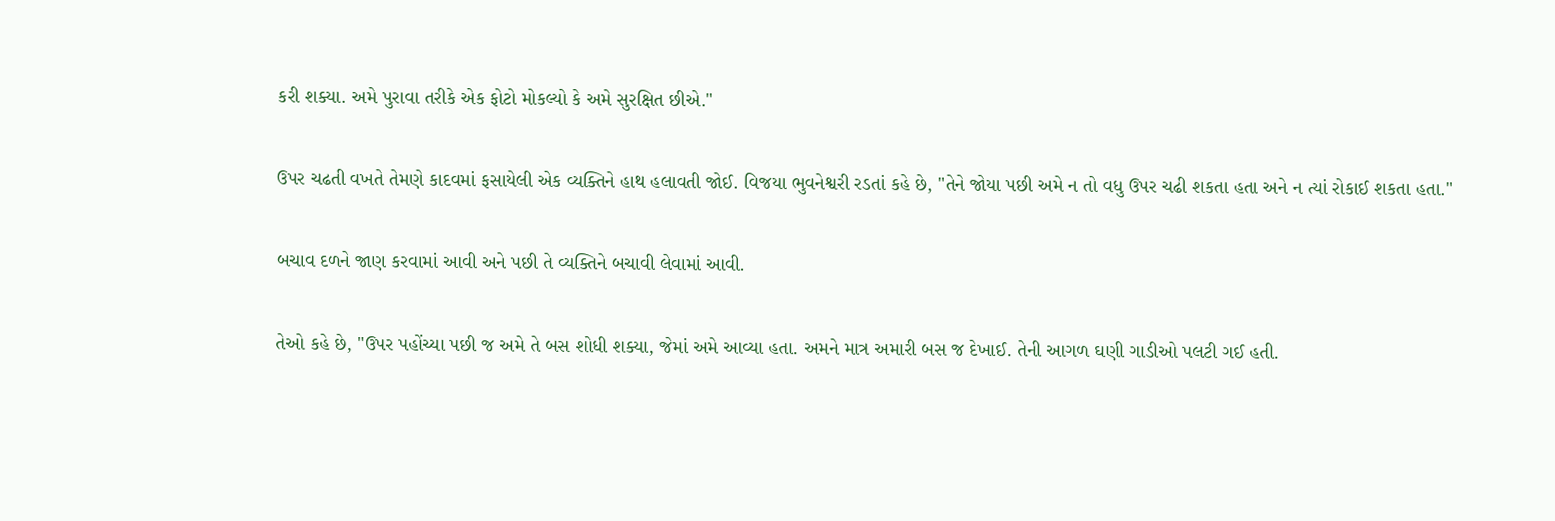કરી શક્યા. અમે પુરાવા તરીકે એક ફોટો મોકલ્યો કે અમે સુરક્ષિત છીએ."

ઉપર ચઢતી વખતે તેમણે કાદવમાં ફસાયેલી એક વ્યક્તિને હાથ હલાવતી જોઈ. વિજયા ભુવનેશ્વરી રડતાં કહે છે, "તેને જોયા પછી અમે ન તો વધુ ઉપર ચઢી શકતા હતા અને ન ત્યાં રોકાઈ શકતા હતા."

બચાવ દળને જાણ કરવામાં આવી અને પછી તે વ્યક્તિને બચાવી લેવામાં આવી.

તેઓ કહે છે, "ઉપર પહોંચ્યા પછી જ અમે તે બસ શોધી શક્યા, જેમાં અમે આવ્યા હતા. અમને માત્ર અમારી બસ જ દેખાઈ. તેની આગળ ઘણી ગાડીઓ પલટી ગઈ હતી.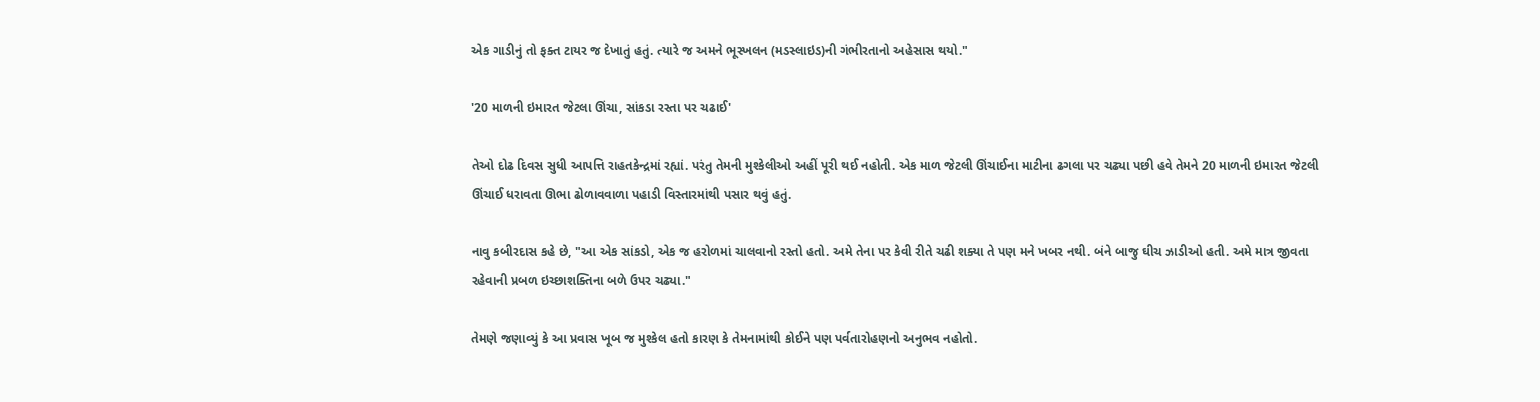એક ગાડીનું તો ફક્ત ટાયર જ દેખાતું હતું. ત્યારે જ અમને ભૂસ્ખલન (મડસ્લાઇડ)ની ગંભીરતાનો અહેસાસ થયો."

'20 માળની ઇમારત જેટલા ઊંચા, સાંકડા રસ્તા પર ચઢાઈ'

તેઓ દોઢ દિવસ સુધી આપત્તિ રાહતકેન્દ્રમાં રહ્યાં. પરંતુ તેમની મુશ્કેલીઓ અહીં પૂરી થઈ નહોતી. એક માળ જેટલી ઊંચાઈના માટીના ઢગલા પર ચઢ્યા પછી હવે તેમને 20 માળની ઇમારત જેટલી ઊંચાઈ ધરાવતા ઊભા ઢોળાવવાળા પહાડી વિસ્તારમાંથી પસાર થવું હતું.

નાવુ કબીરદાસ કહે છે, "આ એક સાંકડો, એક જ હરોળમાં ચાલવાનો રસ્તો હતો. અમે તેના પર કેવી રીતે ચઢી શક્યા તે પણ મને ખબર નથી. બંને બાજુ ઘીચ ઝાડીઓ હતી. અમે માત્ર જીવતા રહેવાની પ્રબળ ઇચ્છાશક્તિના બળે ઉપર ચઢ્યા."

તેમણે જણાવ્યું કે આ પ્રવાસ ખૂબ જ મુશ્કેલ હતો કારણ કે તેમનામાંથી કોઈને પણ પર્વતારોહણનો અનુભવ નહોતો.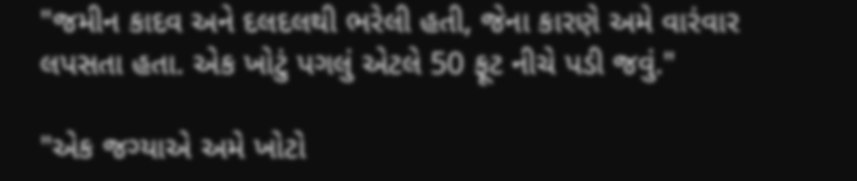"જમીન કાદવ અને દલદલથી ભરેલી હતી, જેના કારણે અમે વારંવાર લપસતા હતા. એક ખોટું પગલું એટલે 50 ફૂટ નીચે પડી જવું."

"એક જગ્યાએ અમે ખોટો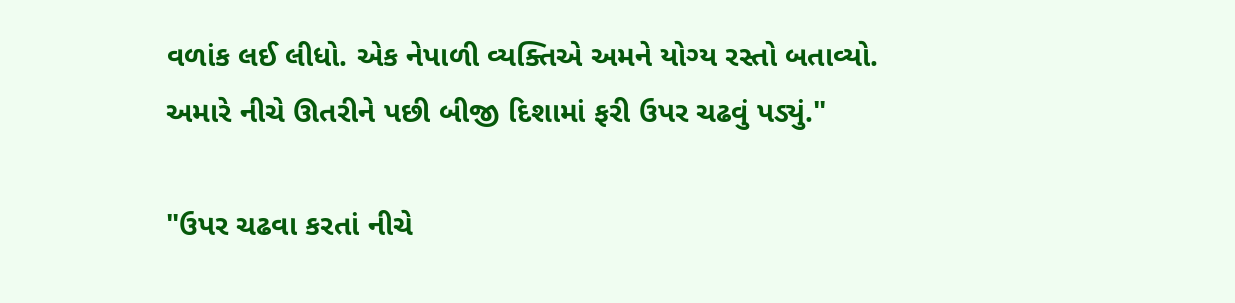વળાંક લઈ લીધો. એક નેપાળી વ્યક્તિએ અમને યોગ્ય રસ્તો બતાવ્યો. અમારે નીચે ઊતરીને પછી બીજી દિશામાં ફરી ઉપર ચઢવું પડ્યું."

"ઉપર ચઢવા કરતાં નીચે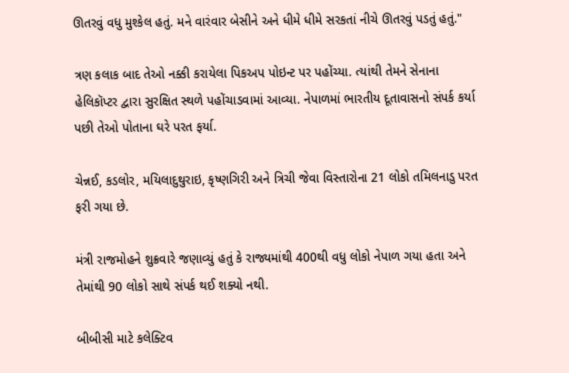ઊતરવું વધુ મુશ્કેલ હતું. મને વારંવાર બેસીને અને ધીમે ધીમે સરકતાં નીચે ઊતરવું પડતું હતું."

ત્રણ કલાક બાદ તેઓ નક્કી કરાયેલા પિકઅપ પોઇન્ટ પર પહોંચ્યા. ત્યાંથી તેમને સેનાના હેલિકૉપ્ટર દ્વારા સુરક્ષિત સ્થળે પહોંચાડવામાં આવ્યા. નેપાળમાં ભારતીય દૂતાવાસનો સંપર્ક કર્યા પછી તેઓ પોતાના ઘરે પરત ફર્યા.

ચેન્નઈ, કડલોર, મયિલાદુથુરાઇ, કૃષ્ણગિરી અને ત્રિચી જેવા વિસ્તારોના 21 લોકો તમિલનાડુ પરત ફરી ગયા છે.

મંત્રી રાજમોહને શુક્રવારે જણાવ્યું હતું કે રાજ્યમાંથી 400થી વધુ લોકો નેપાળ ગયા હતા અને તેમાંથી 90 લોકો સાથે સંપર્ક થઈ શક્યો નથી.

બીબીસી માટે કલેક્ટિવ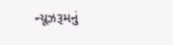ન્યૂઝરૂમનું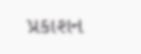પ્રકાશન